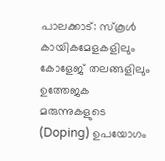പാലക്കാട്: സ്കൂൾ കായികമേളകളിലും കോളേജ് തലങ്ങളിലും ഉത്തേജക മരുന്നുകളുടെ (Doping) ഉപയോഗം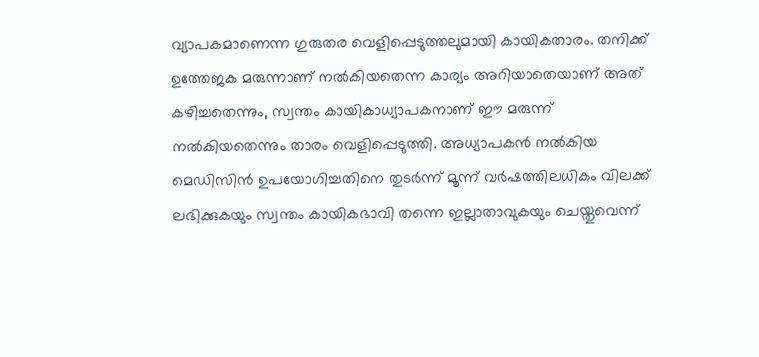വ്യാപകമാണെന്ന ഗുരുതര വെളിപ്പെടുത്തലുമായി കായികതാരം. തനിക്ക് ഉത്തേജക മരുന്നാണ് നൽകിയതെന്ന കാര്യം അറിയാതെയാണ് അത് കഴിച്ചതെന്നും, സ്വന്തം കായികാധ്യാപകനാണ് ഈ മരുന്ന് നൽകിയതെന്നും താരം വെളിപ്പെടുത്തി. അധ്യാപകൻ നൽകിയ മെഡിസിൻ ഉപയോഗിച്ചതിനെ തുടർന്ന് മൂന്ന് വർഷത്തിലധികം വിലക്ക് ലഭിക്കുകയും സ്വന്തം കായികഭാവി തന്നെ ഇല്ലാതാവുകയും ചെയ്തുവെന്ന്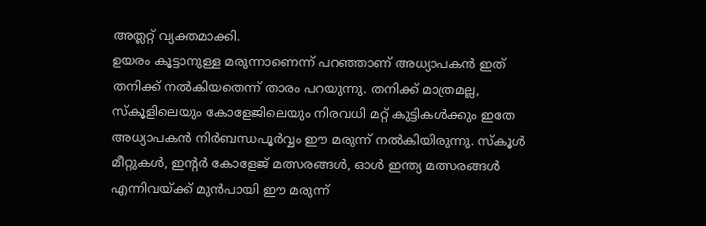അത്ലറ്റ് വ്യക്തമാക്കി.
ഉയരം കൂട്ടാനുള്ള മരുന്നാണെന്ന് പറഞ്ഞാണ് അധ്യാപകൻ ഇത് തനിക്ക് നൽകിയതെന്ന് താരം പറയുന്നു. തനിക്ക് മാത്രമല്ല, സ്കൂളിലെയും കോളേജിലെയും നിരവധി മറ്റ് കുട്ടികൾക്കും ഇതേ അധ്യാപകൻ നിർബന്ധപൂർവ്വം ഈ മരുന്ന് നൽകിയിരുന്നു. സ്കൂൾ മീറ്റുകൾ, ഇന്റർ കോളേജ് മത്സരങ്ങൾ, ഓൾ ഇന്ത്യ മത്സരങ്ങൾ എന്നിവയ്ക്ക് മുൻപായി ഈ മരുന്ന്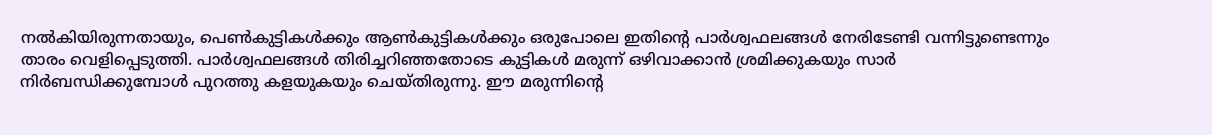നൽകിയിരുന്നതായും, പെൺകുട്ടികൾക്കും ആൺകുട്ടികൾക്കും ഒരുപോലെ ഇതിന്റെ പാർശ്വഫലങ്ങൾ നേരിടേണ്ടി വന്നിട്ടുണ്ടെന്നും താരം വെളിപ്പെടുത്തി. പാർശ്വഫലങ്ങൾ തിരിച്ചറിഞ്ഞതോടെ കുട്ടികൾ മരുന്ന് ഒഴിവാക്കാൻ ശ്രമിക്കുകയും സാർ നിർബന്ധിക്കുമ്പോൾ പുറത്തു കളയുകയും ചെയ്തിരുന്നു. ഈ മരുന്നിന്റെ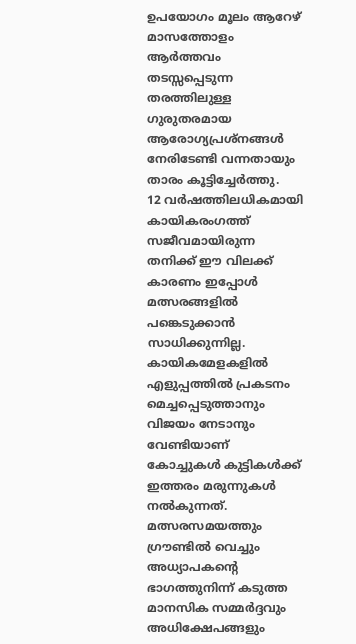ഉപയോഗം മൂലം ആറേഴ് മാസത്തോളം ആർത്തവം തടസ്സപ്പെടുന്ന തരത്തിലുള്ള ഗുരുതരമായ ആരോഗ്യപ്രശ്നങ്ങൾ നേരിടേണ്ടി വന്നതായും താരം കൂട്ടിച്ചേർത്തു.
12 വർഷത്തിലധികമായി കായികരംഗത്ത് സജീവമായിരുന്ന തനിക്ക് ഈ വിലക്ക് കാരണം ഇപ്പോൾ മത്സരങ്ങളിൽ പങ്കെടുക്കാൻ സാധിക്കുന്നില്ല. കായികമേളകളിൽ എളുപ്പത്തിൽ പ്രകടനം മെച്ചപ്പെടുത്താനും വിജയം നേടാനും വേണ്ടിയാണ് കോച്ചുകൾ കുട്ടികൾക്ക് ഇത്തരം മരുന്നുകൾ നൽകുന്നത്. മത്സരസമയത്തും ഗ്രൗണ്ടിൽ വെച്ചും അധ്യാപകന്റെ ഭാഗത്തുനിന്ന് കടുത്ത മാനസിക സമ്മർദ്ദവും അധിക്ഷേപങ്ങളും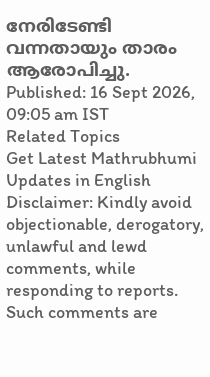നേരിടേണ്ടി വന്നതായും താരം ആരോപിച്ചു.
Published: 16 Sept 2026, 09:05 am IST
Related Topics
Get Latest Mathrubhumi Updates in English
Disclaimer: Kindly avoid objectionable, derogatory, unlawful and lewd comments, while responding to reports. Such comments are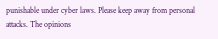punishable under cyber laws. Please keep away from personal attacks. The opinions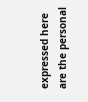expressed here are the personal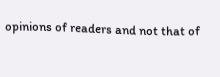opinions of readers and not that of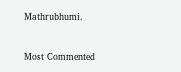Mathrubhumi.


Most Commented